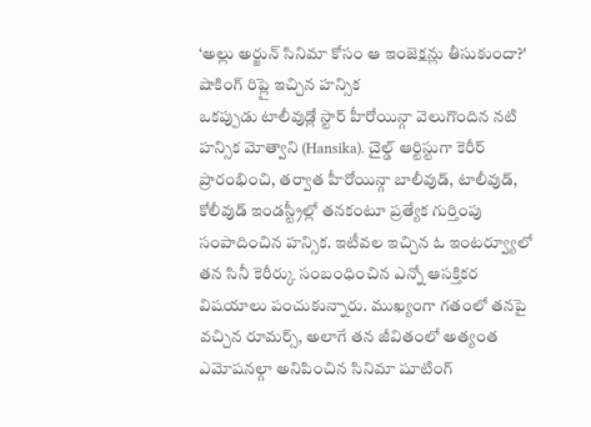‘అల్లు అర్జున్ సినిమా కోసం ఆ ఇంజెక్షన్లు తీసుకుందా?' షాకింగ్ రిప్లై ఇచ్చిన హన్సిక
ఒకప్పుడు టాలీవుడ్లో స్టార్ హీరోయిన్గా వెలుగొందిన నటి హన్సిక మోత్వాని (Hansika). చైల్డ్ ఆర్టిస్టుగా కెరీర్ ప్రారంభించి, తర్వాత హీరోయిన్గా బాలీవుడ్, టాలీవుడ్, కోలీవుడ్ ఇండస్ట్రీల్లో తనకంటూ ప్రత్యేక గుర్తింపు సంపాదించిన హన్సిక. ఇటీవల ఇచ్చిన ఓ ఇంటర్వ్యూలో తన సినీ కెరీర్కు సంబంధించిన ఎన్నో ఆసక్తికర విషయాలు పంచుకున్నారు. ముఖ్యంగా గతంలో తనపై వచ్చిన రూమర్స్, అలాగే తన జీవితంలో అత్యంత ఎమోషనల్గా అనిపించిన సినిమా షూటింగ్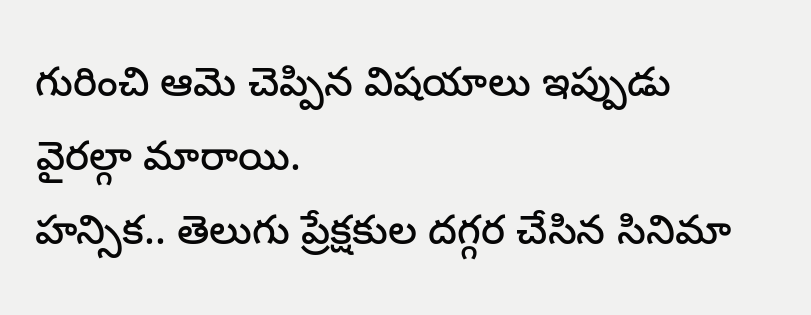గురించి ఆమె చెప్పిన విషయాలు ఇప్పుడు వైరల్గా మారాయి.
హన్సిక.. తెలుగు ప్రేక్షకుల దగ్గర చేసిన సినిమా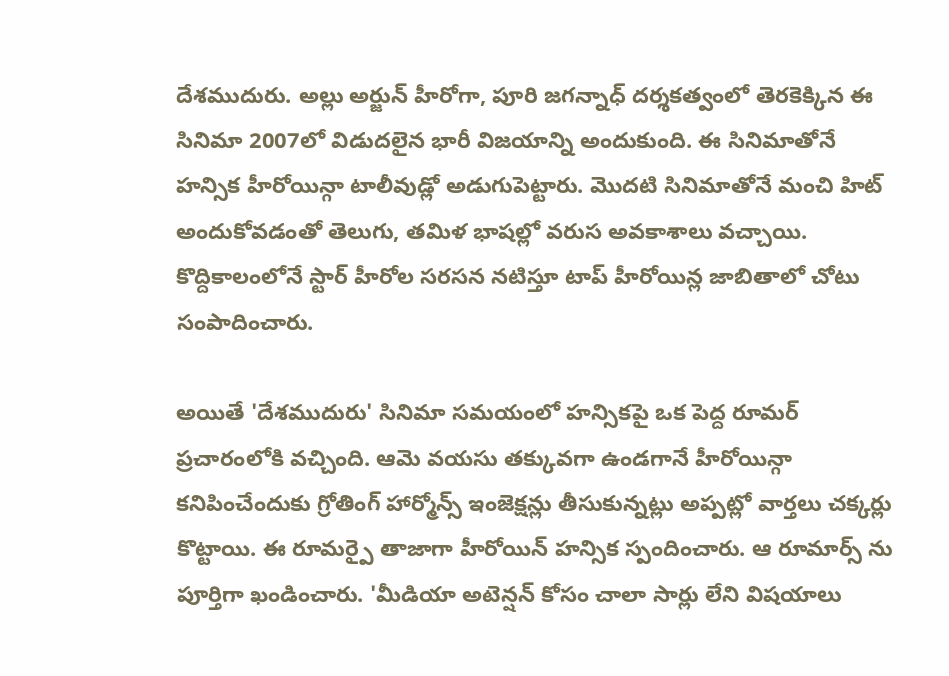దేశముదురు. అల్లు అర్జున్ హీరోగా, పూరి జగన్నాధ్ దర్శకత్వంలో తెరకెక్కిన ఈ సినిమా 2007లో విడుదలైన భారీ విజయాన్ని అందుకుంది. ఈ సినిమాతోనే హన్సిక హీరోయిన్గా టాలీవుడ్లో అడుగుపెట్టారు. మొదటి సినిమాతోనే మంచి హిట్ అందుకోవడంతో తెలుగు, తమిళ భాషల్లో వరుస అవకాశాలు వచ్చాయి. కొద్దికాలంలోనే స్టార్ హీరోల సరసన నటిస్తూ టాప్ హీరోయిన్ల జాబితాలో చోటు సంపాదించారు.

అయితే 'దేశముదురు' సినిమా సమయంలో హన్సికపై ఒక పెద్ద రూమర్ ప్రచారంలోకి వచ్చింది. ఆమె వయసు తక్కువగా ఉండగానే హీరోయిన్గా కనిపించేందుకు గ్రోతింగ్ హార్మోన్స్ ఇంజెక్షన్లు తీసుకున్నట్లు అప్పట్లో వార్తలు చక్కర్లు కొట్టాయి. ఈ రూమర్పై తాజాగా హీరోయిన్ హన్సిక స్పందించారు. ఆ రూమార్స్ ను పూర్తిగా ఖండించారు. 'మీడియా అటెన్షన్ కోసం చాలా సార్లు లేని విషయాలు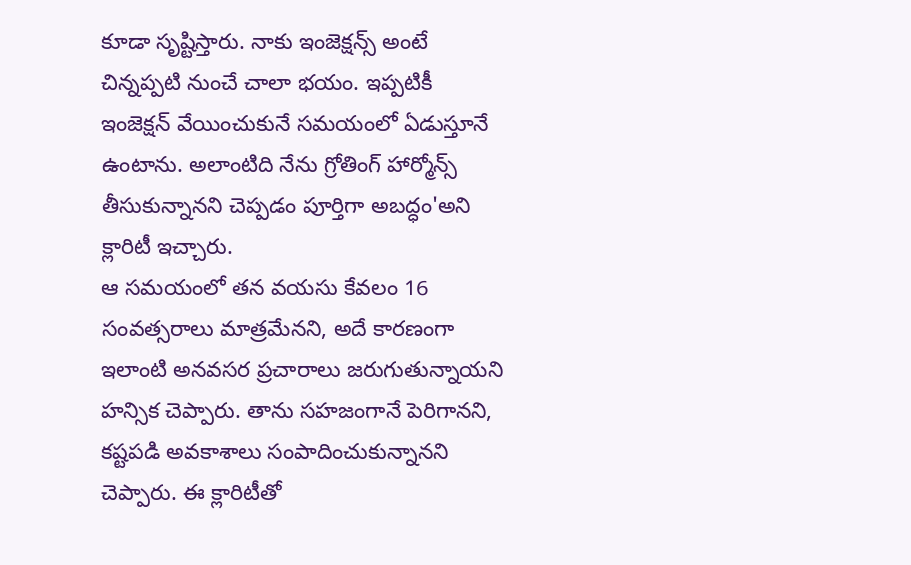కూడా సృష్టిస్తారు. నాకు ఇంజెక్షన్స్ అంటే చిన్నప్పటి నుంచే చాలా భయం. ఇప్పటికీ ఇంజెక్షన్ వేయించుకునే సమయంలో ఏడుస్తూనే ఉంటాను. అలాంటిది నేను గ్రోతింగ్ హార్మోన్స్ తీసుకున్నానని చెప్పడం పూర్తిగా అబద్ధం'అని క్లారిటీ ఇచ్చారు.
ఆ సమయంలో తన వయసు కేవలం 16 సంవత్సరాలు మాత్రమేనని, అదే కారణంగా ఇలాంటి అనవసర ప్రచారాలు జరుగుతున్నాయని హన్సిక చెప్పారు. తాను సహజంగానే పెరిగానని, కష్టపడి అవకాశాలు సంపాదించుకున్నానని చెప్పారు. ఈ క్లారిటీతో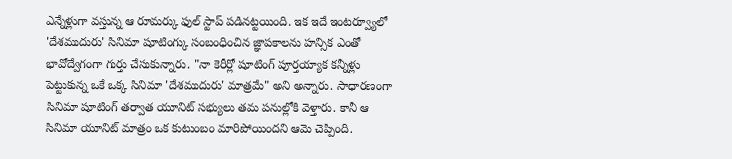ఎన్నేళ్లుగా వస్తున్న ఆ రూమర్కు ఫుల్ స్టాప్ పడినట్టయింది. ఇక ఇదే ఇంటర్వ్యూలో 'దేశముదురు' సినిమా షూటింగ్కు సంబంధించిన జ్ఞాపకాలను హన్సిక ఎంతో భావోద్వేగంగా గుర్తు చేసుకున్నారు. "నా కెరీర్లో షూటింగ్ పూర్తయ్యాక కన్నీళ్లు పెట్టుకున్న ఒకే ఒక్క సినిమా 'దేశముదురు' మాత్రమే" అని అన్నారు. సాధారణంగా సినిమా షూటింగ్ తర్వాత యూనిట్ సభ్యులు తమ పనుల్లోకి వెళ్తారు. కానీ ఆ సినిమా యూనిట్ మాత్రం ఒక కుటుంబం మారిపోయిందని ఆమె చెప్పింది.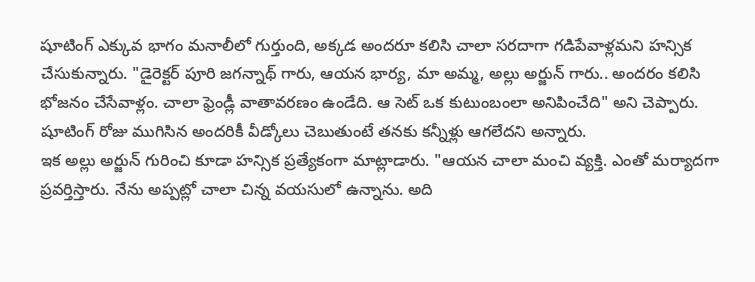షూటింగ్ ఎక్కువ భాగం మనాలీలో గుర్తుంది, అక్కడ అందరూ కలిసి చాలా సరదాగా గడిపేవాళ్లమని హన్సిక చేసుకున్నారు. "డైరెక్టర్ పూరి జగన్నాథ్ గారు, ఆయన భార్య, మా అమ్మ, అల్లు అర్జున్ గారు.. అందరం కలిసి భోజనం చేసేవాళ్లం. చాలా ఫ్రెండ్లీ వాతావరణం ఉండేది. ఆ సెట్ ఒక కుటుంబంలా అనిపించేది" అని చెప్పారు. షూటింగ్ రోజు ముగిసిన అందరికీ వీడ్కోలు చెబుతుంటే తనకు కన్నీళ్లు ఆగలేదని అన్నారు.
ఇక అల్లు అర్జున్ గురించి కూడా హన్సిక ప్రత్యేకంగా మాట్లాడారు. "ఆయన చాలా మంచి వ్యక్తి. ఎంతో మర్యాదగా ప్రవర్తిస్తారు. నేను అప్పట్లో చాలా చిన్న వయసులో ఉన్నాను. అది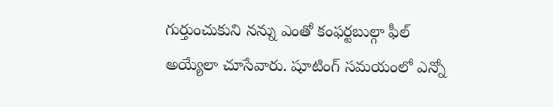గుర్తుంచుకుని నన్ను ఎంతో కంఫర్టబుల్గా ఫీల్ అయ్యేలా చూసేవారు. షూటింగ్ సమయంలో ఎన్నో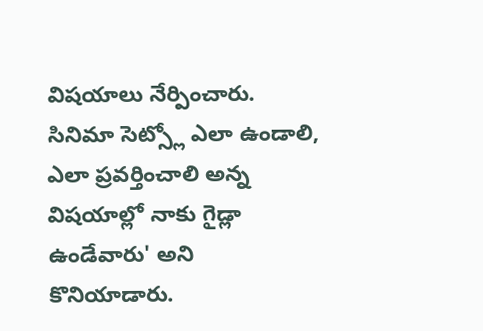విషయాలు నేర్పించారు. సినిమా సెట్స్లో ఎలా ఉండాలి, ఎలా ప్రవర్తించాలి అన్న విషయాల్లో నాకు గైడ్లా ఉండేవారు' అని కొనియాడారు.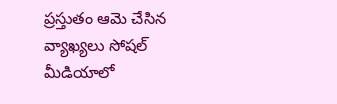ప్రస్తుతం ఆమె చేసిన వ్యాఖ్యలు సోషల్ మీడియాలో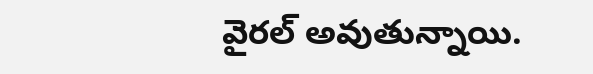వైరల్ అవుతున్నాయి.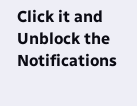Click it and Unblock the Notifications